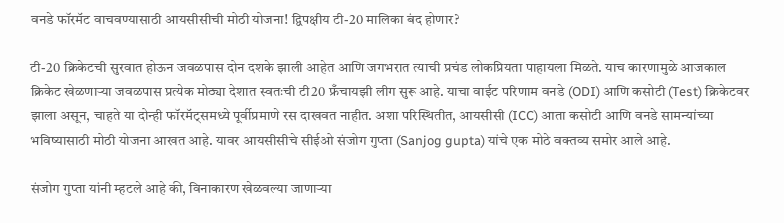वनडे फॉरमॅट वाचवण्यासाठी आयसीसीची मोठी योजना! द्विपक्षीय टी-20 मालिका बंद होणार?

टी-20 क्रिकेटची सुरवात होऊन जवळपास दोन दशके झाली आहेत आणि जगभरात त्याची प्रचंड लोकप्रियता पाहायला मिळते. याच कारणामुळे आजकाल क्रिकेट खेळणाऱ्या जवळपास प्रत्येक मोठ्या देशात स्वतःची टी20 फ्रँचायझी लीग सुरू आहे. याचा वाईट परिणाम वनडे (ODI) आणि कसोटी (Test) क्रिकेटवर झाला असून, चाहते या दोन्ही फॉरमॅट्समध्ये पूर्वीप्रमाणे रस दाखवत नाहीत. अशा परिस्थितीत, आयसीसी (ICC) आता कसोटी आणि वनडे सामन्यांच्या भविष्यासाठी मोठी योजना आखत आहे. यावर आयसीसीचे सीईओ संजोग गुप्ता (Sanjog gupta) यांचे एक मोठे वक्तव्य समोर आले आहे.

संजोग गुप्ता यांनी म्हटले आहे की, विनाकारण खेळवल्या जाणाऱ्या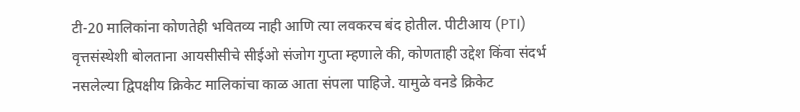टी-20 मालिकांना कोणतेही भवितव्य नाही आणि त्या लवकरच बंद होतील. पीटीआय (PTI) वृत्तसंस्थेशी बोलताना आयसीसीचे सीईओ संजोग गुप्ता म्हणाले की, कोणताही उद्देश किंवा संदर्भ नसलेल्या द्विपक्षीय क्रिकेट मालिकांचा काळ आता संपला पाहिजे. यामुळे वनडे क्रिकेट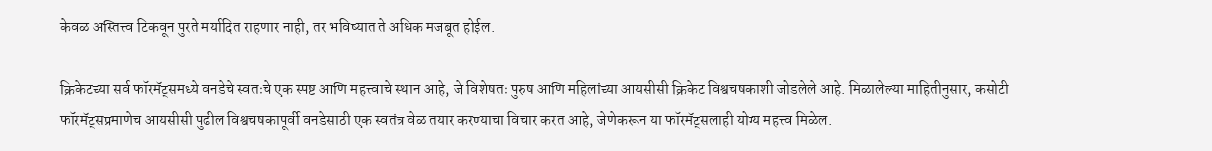केवळ अस्तित्त्व टिकवून पुरते मर्यादित राहणार नाही, तर भविष्यात ते अधिक मजबूत होईल.

क्रिकेटच्या सर्व फॉरमॅट्समध्ये वनडेचे स्वतःचे एक स्पष्ट आणि महत्त्वाचे स्थान आहे, जे विशेषतः पुरुष आणि महिलांच्या आयसीसी क्रिकेट विश्वचषकाशी जोडलेले आहे. मिळालेल्या माहितीनुसार, कसोटी फॉरमॅट्सप्रमाणेच आयसीसी पुढील विश्वचषकापूर्वी वनडेसाठी एक स्वतंत्र वेळ तयार करण्याचा विचार करत आहे, जेणेकरून या फॉरमॅट्सलाही योग्य महत्त्व मिळेल.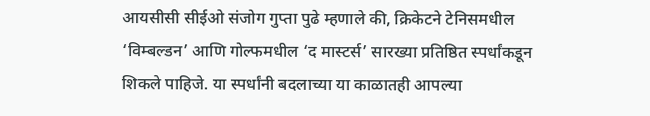आयसीसी सीईओ संजोग गुप्ता पुढे म्हणाले की, क्रिकेटने टेनिसमधील ‘विम्बल्डन’ आणि गोल्फमधील ‘द मास्टर्स’ सारख्या प्रतिष्ठित स्पर्धांकडून शिकले पाहिजे. या स्पर्धांनी बदलाच्या या काळातही आपल्या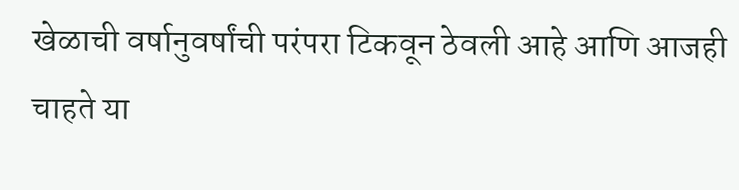खेळाची वर्षानुवर्षांची परंपरा टिकवून ठेवली आहे आणि आजही चाहते या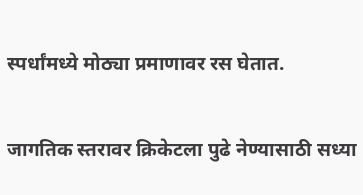स्पर्धांमध्ये मोठ्या प्रमाणावर रस घेतात.

जागतिक स्तरावर क्रिकेटला पुढे नेण्यासाठी सध्या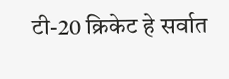टी-20 क्रिकेट हे सर्वात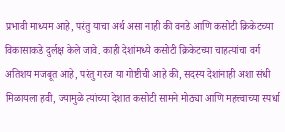प्रभावी माध्यम आहे, परंतु याचा अर्थ असा नाही की वनडे आणि कसोटी क्रिकेटच्या विकासाकडे दुर्लक्ष केले जावे. काही देशांमध्ये कसोटी क्रिकेटच्या चाहत्यांचा वर्ग अतिशय मजबूत आहे, परंतु गरज या गोष्टीची आहे की, सदस्य देशांनाही अशा संधी मिळायला हवी, ज्यामुळे त्यांच्या देशात कसोटी सामने मोठ्या आणि महत्त्वाच्या स्पर्धा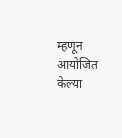म्हणून आयोजित केल्या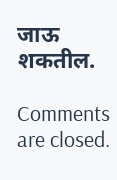जाऊ शकतील.

Comments are closed.